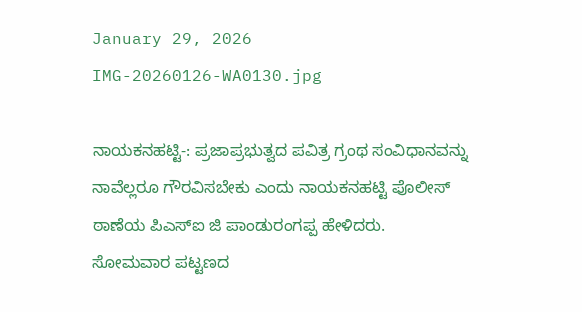January 29, 2026
IMG-20260126-WA0130.jpg

ನಾಯಕನಹಟ್ಟಿ-: ಪ್ರಜಾಪ್ರಭುತ್ವದ ಪವಿತ್ರ ಗ್ರಂಥ ಸಂವಿಧಾನವನ್ನು ನಾವೆಲ್ಲರೂ ಗೌರವಿಸಬೇಕು ಎಂದು ನಾಯಕನಹಟ್ಟಿ ಪೊಲೀಸ್ ಠಾಣೆಯ ಪಿಎಸ್ಐ ಜಿ ಪಾಂಡುರಂಗಪ್ಪ ಹೇಳಿದರು.
ಸೋಮವಾರ ಪಟ್ಟಣದ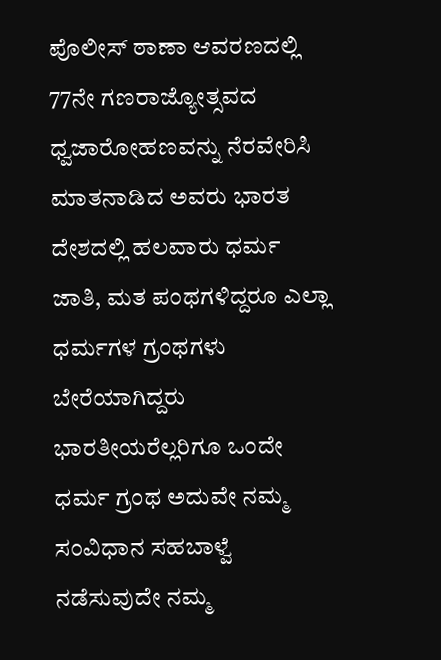ಪೊಲೀಸ್ ಠಾಣಾ ಆವರಣದಲ್ಲಿ 77ನೇ ಗಣರಾಜ್ಯೋತ್ಸವದ ಧ್ವಜಾರೋಹಣವನ್ನು ನೆರವೇರಿಸಿ ಮಾತನಾಡಿದ ಅವರು ಭಾರತ ದೇಶದಲ್ಲಿ ಹಲವಾರು ಧರ್ಮ ಜಾತಿ, ಮತ ಪಂಥಗಳಿದ್ದರೂ ಎಲ್ಲಾ ಧರ್ಮಗಳ ಗ್ರಂಥಗಳು ಬೇರೆಯಾಗಿದ್ದರು ಭಾರತೀಯರೆಲ್ಲರಿಗೂ ಒಂದೇ ಧರ್ಮ ಗ್ರಂಥ ಅದುವೇ ನಮ್ಮ ಸಂವಿಧಾನ ಸಹಬಾಳ್ವೆ ನಡೆಸುವುದೇ ನಮ್ಮ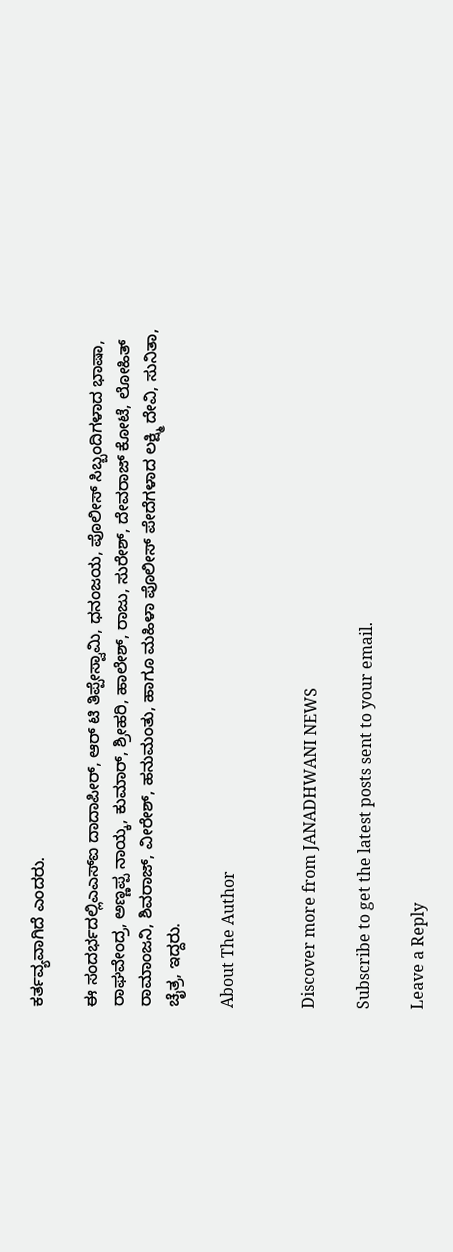ಕರ್ತವ್ಯವಾಗಿದೆ ಎಂದರು.

ಈ ಸಂದರ್ಭದಲ್ಲಿಎಎಸ್ಐ ದಾದಾಪೀರ್, ಆರ್ ಟಿ ತಿಪ್ಪೇಸ್ವಾಮಿ, ಧನಂಜಯ, ಪೊಲೀಸ್ ಸಿಬ್ಬಂದಿಗಳಾದ ಭಾಷಾ, ರಾಘವೇಂದ್ರ, ಅಣ್ಣಪ್ಪ ನಾಯ್ಕ, ಕುಮಾರ್, ಶ್ರೀಹರಿ, ಹಾಲೇಶ್, ರಾಜು, ಸುರೇಶ್, ದೇವರಾಜ್ ಕೋಟೆ, ಲೋಹಿತ್ ರಾಮಾಂಜನಿ, ಶಿವರಾಜ್, ವೀರೇಶ್, ಹನುಮಂತು, ಹಾಗೂ ಮಹಿಳಾ ಪೊಲೀಸ್ ಪೇದೆಗಳಾದ ಲಕ್ಷ್ಮಿ ದೇವಿ, ಸುನಿತಾ, ಚೈತ್ರ, ಇದ್ದರು.

About The Author


Discover more from JANADHWANI NEWS

Subscribe to get the latest posts sent to your email.

Leave a Reply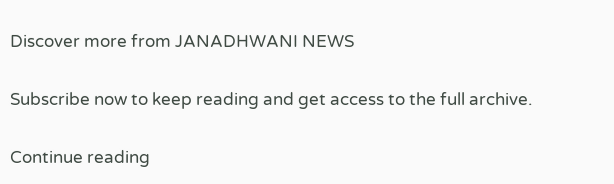Discover more from JANADHWANI NEWS

Subscribe now to keep reading and get access to the full archive.

Continue reading